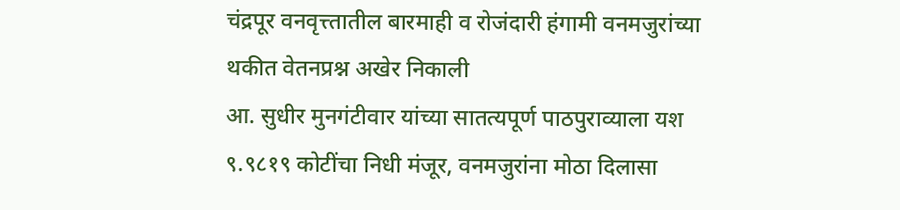चंद्रपूर वनवृत्त्तातील बारमाही व रोजंदारी हंगामी वनमजुरांच्या थकीत वेतनप्रश्न अखेर निकाली
आ. सुधीर मुनगंटीवार यांच्या सातत्यपूर्ण पाठपुराव्याला यश
९.९८१९ कोटींचा निधी मंजूर, वनमजुरांना मोठा दिलासा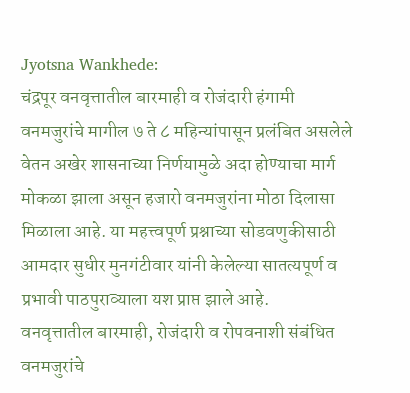Jyotsna Wankhede:
चंद्रपूर वनवृत्तातील बारमाही व रोजंदारी हंगामी वनमजुरांचे मागील ७ ते ८ महिन्यांपासून प्रलंबित असलेले वेतन अखेर शासनाच्या निर्णयामुळे अदा होण्याचा मार्ग मोकळा झाला असून हजारो वनमजुरांना मोठा दिलासा मिळाला आहे. या महत्त्वपूर्ण प्रश्नाच्या सोडवणुकीसाठी आमदार सुधीर मुनगंटीवार यांनी केलेल्या सातत्यपूर्ण व प्रभावी पाठपुराव्याला यश प्राप्त झाले आहे.
वनवृत्तातील बारमाही, रोजंदारी व रोपवनाशी संबंधित वनमजुरांचे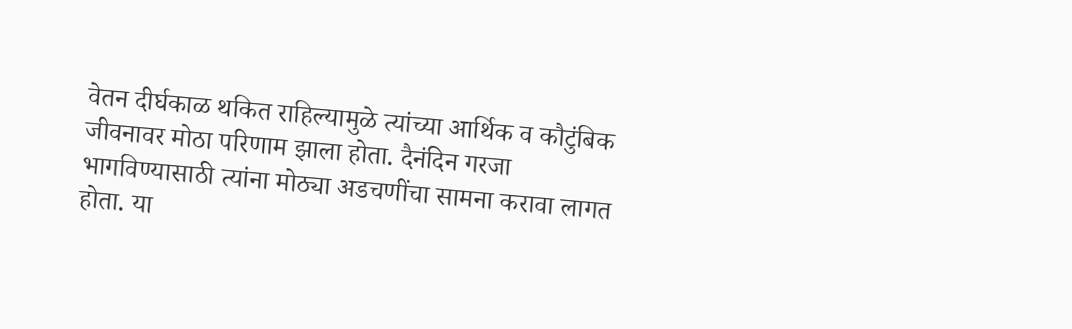वेतन दीर्घकाळ थकित राहिल्यामुळे त्यांच्या आर्थिक व कौटुंबिक जीवनावर मोठा परिणाम झाला होता. दैनंदिन गरजा भागविण्यासाठी त्यांना मोठ्या अडचणींचा सामना करावा लागत होता. या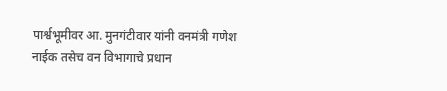पार्श्वभूमीवर आ. मुनगंटीवार यांनी वनमंत्री गणेश नाईक तसेच वन विभागाचे प्रधान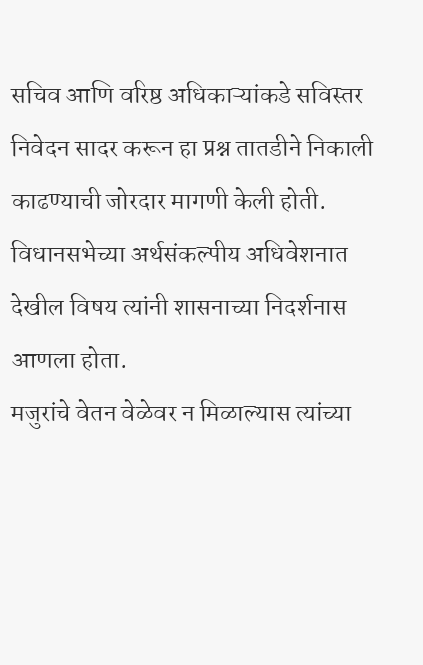सचिव आणि वरिष्ठ अधिकाऱ्यांकडे सविस्तर निवेदन सादर करून हा प्रश्न तातडीने निकाली काढण्याची जोरदार मागणी केली होती. विधानसभेच्या अर्थसंकल्पीय अधिवेशनात देखील विषय त्यांनी शासनाच्या निदर्शनास आणला होता.
मजुरांचे वेतन वेळेवर न मिळाल्यास त्यांच्या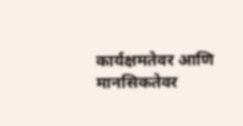कार्यक्षमतेवर आणि मानसिकतेवर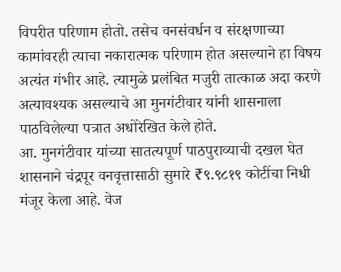विपरीत परिणाम होतो. तसेच वनसंवर्धन व संरक्षणाच्या कामांवरही त्याचा नकारात्मक परिणाम होत असल्याने हा विषय अत्यंत गंभीर आहे. त्यामुळे प्रलंबित मजुरी तात्काळ अदा करणे अत्यावश्यक असल्याचे आ मुनगंटीवार यांनी शासनाला पाठविलेल्या पत्रात अधोरेखित केले होते.
आ. मुनगंटीवार यांच्या सातत्यपूर्ण पाठपुराव्याची दखल घेत शासनाने चंद्रपूर वनवृत्तासाठी सुमारे ₹९.९८१९ कोटींचा निधी मंजूर केला आहे. वेज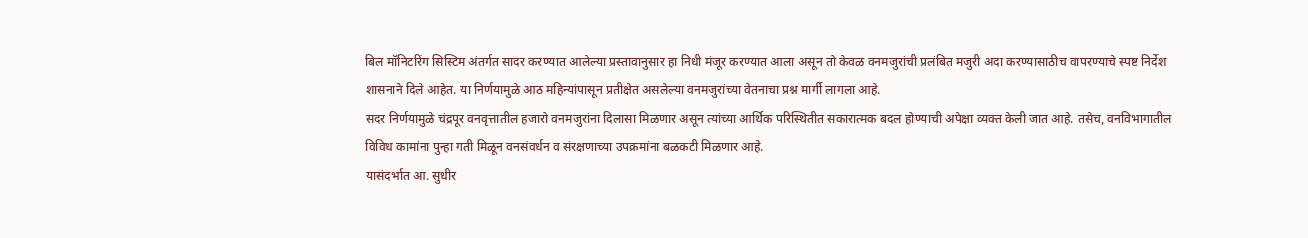बिल मॉनिटरिंग सिस्टिम अंतर्गत सादर करण्यात आलेल्या प्रस्तावानुसार हा निधी मंजूर करण्यात आला असून तो केवळ वनमजुरांची प्रलंबित मजुरी अदा करण्यासाठीच वापरण्याचे स्पष्ट निर्देश शासनाने दिले आहेत. या निर्णयामुळे आठ महिन्यांपासून प्रतीक्षेत असलेल्या वनमजुरांच्या वेतनाचा प्रश्न मार्गी लागला आहे.
सदर निर्णयामुळे चंद्रपूर वनवृत्तातील हजारो वनमजुरांना दिलासा मिळणार असून त्यांच्या आर्थिक परिस्थितीत सकारात्मक बदल होण्याची अपेक्षा व्यक्त केली जात आहे. तसेच, वनविभागातील विविध कामांना पुन्हा गती मिळून वनसंवर्धन व संरक्षणाच्या उपक्रमांना बळकटी मिळणार आहे.
यासंदर्भात आ. सुधीर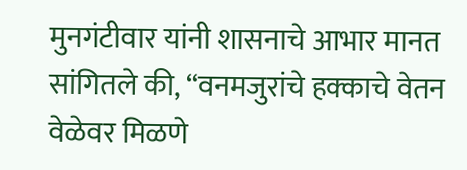मुनगंटीवार यांनी शासनाचे आभार मानत सांगितले की, “वनमजुरांचे हक्काचे वेतन वेळेवर मिळणे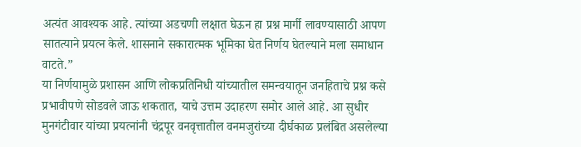अत्यंत आवश्यक आहे. त्यांच्या अडचणी लक्षात घेऊन हा प्रश्न मार्गी लावण्यासाठी आपण सातत्याने प्रयत्न केले. शासनाने सकारात्मक भूमिका घेत निर्णय घेतल्याने मला समाधान वाटते.”
या निर्णयामुळे प्रशासन आणि लोकप्रतिनिधी यांच्यातील समन्वयातून जनहिताचे प्रश्न कसे प्रभावीपणे सोडवले जाऊ शकतात, याचे उत्तम उदाहरण समोर आले आहे. आ सुधीर मुनगंटीवार यांच्या प्रयत्नांनी चंद्रपूर वनवृत्तातील वनमजुरांच्या दीर्घकाळ प्रलंबित असलेल्या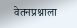वेतनप्रश्नाला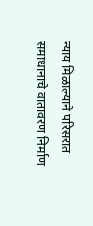न्याय मिळाल्याने परिसरात समाधानाचे वातावरण निर्माण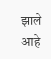झाले आहे